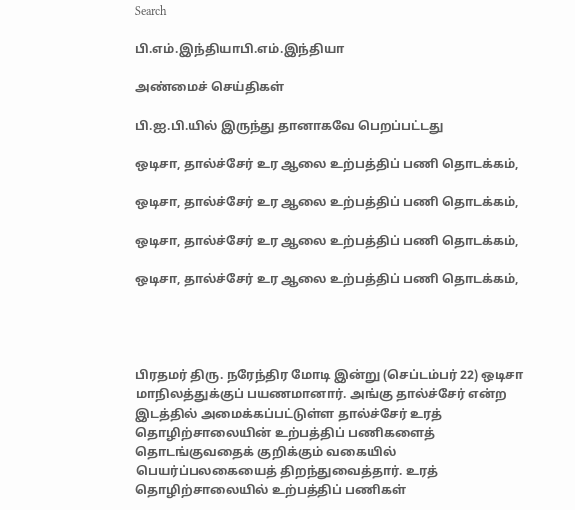Search

பி.எம்.இந்தியாபி.எம்.இந்தியா

அண்மைச் செய்திகள்

பி.ஐ.பி.யில் இருந்து தானாகவே பெறப்பட்டது

ஒடிசா, தால்ச்சேர் உர ஆலை உற்பத்திப் பணி தொடக்கம்,

ஒடிசா, தால்ச்சேர் உர ஆலை உற்பத்திப் பணி தொடக்கம்,

ஒடிசா, தால்ச்சேர் உர ஆலை உற்பத்திப் பணி தொடக்கம்,

ஒடிசா, தால்ச்சேர் உர ஆலை உற்பத்திப் பணி தொடக்கம்,




பிரதமர் திரு. நரேந்திர மோடி இன்று (செப்டம்பர் 22) ஒடிசா மாநிலத்துக்குப் பயணமானார். அங்கு தால்ச்சேர் என்ற இடத்தில் அமைக்கப்பட்டுள்ள தால்ச்சேர் உரத் தொழிற்சாலையின் உற்பத்திப் பணிகளைத் தொடங்குவதைக் குறிக்கும் வகையில் பெயர்ப்பலகையைத் திறந்துவைத்தார். உரத் தொழிற்சாலையில் உற்பத்திப் பணிகள்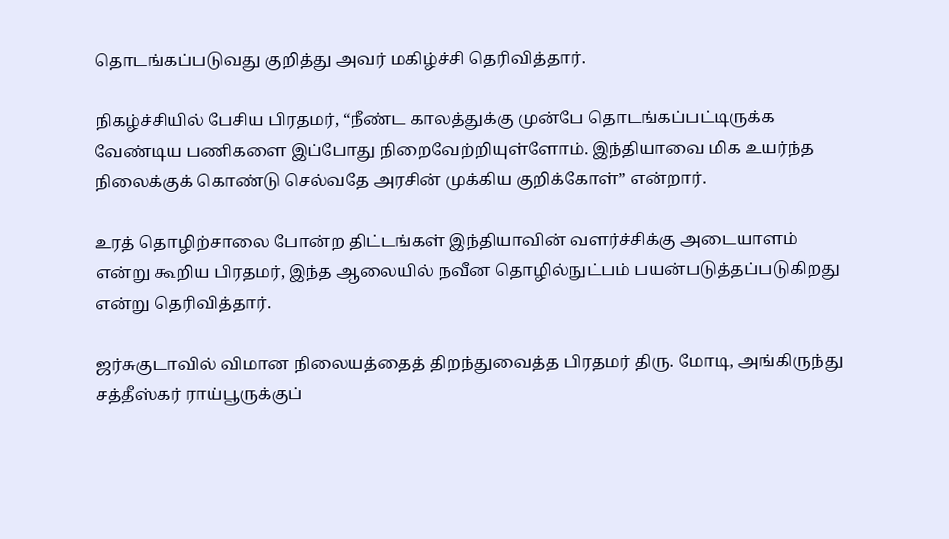தொடங்கப்படுவது குறித்து அவர் மகிழ்ச்சி தெரிவித்தார்.

நிகழ்ச்சியில் பேசிய பிரதமர், “நீண்ட காலத்துக்கு முன்பே தொடங்கப்பட்டிருக்க வேண்டிய பணிகளை இப்போது நிறைவேற்றியுள்ளோம். இந்தியாவை மிக உயர்ந்த நிலைக்குக் கொண்டு செல்வதே அரசின் முக்கிய குறிக்கோள்” என்றார்.

உரத் தொழிற்சாலை போன்ற திட்டங்கள் இந்தியாவின் வளர்ச்சிக்கு அடையாளம் என்று கூறிய பிரதமர், இந்த ஆலையில் நவீன தொழில்நுட்பம் பயன்படுத்தப்படுகிறது என்று தெரிவித்தார்.

ஜர்சுகுடாவில் விமான நிலையத்தைத் திறந்துவைத்த பிரதமர் திரு. மோடி, அங்கிருந்து சத்தீஸ்கர் ராய்பூருக்குப்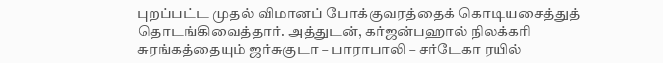புறப்பட்ட முதல் விமானப் போக்குவரத்தைக் கொடியசைத்துத் தொடங்கிவைத்தார். அத்துடன், கர்ஜன்பஹால் நிலக்கரி சுரங்கத்தையும் ஜர்சுகுடா – பாராபாலி – சர்டேகா ரயில்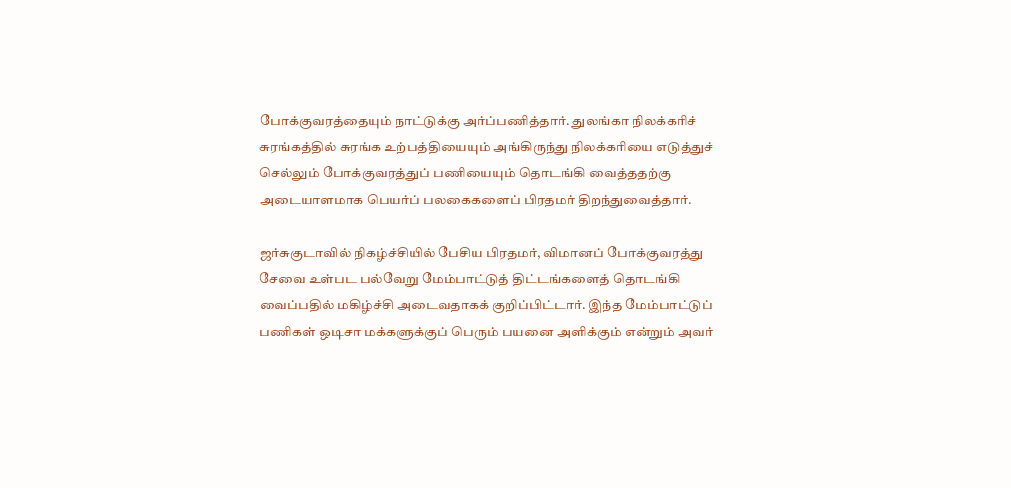போக்குவரத்தையும் நாட்டுக்கு அர்ப்பணித்தார். துலங்கா நிலக்கரிச் சுரங்கத்தில் சுரங்க உற்பத்தியையும் அங்கிருந்து நிலக்கரியை எடுத்துச் செல்லும் போக்குவரத்துப் பணியையும் தொடங்கி வைத்ததற்கு அடையாளமாக பெயர்ப் பலகைகளைப் பிரதமர் திறந்துவைத்தார்.

ஜர்சுகுடாவில் நிகழ்ச்சியில் பேசிய பிரதமர், விமானப் போக்குவரத்து சேவை உள்பட பல்வேறு மேம்பாட்டுத் திட்டங்களைத் தொடங்கி வைப்பதில் மகிழ்ச்சி அடைவதாகக் குறிப்பிட்டார். இந்த மேம்பாட்டுப் பணிகள் ஒடிசா மக்களுக்குப் பெரும் பயனை அளிக்கும் என்றும் அவர்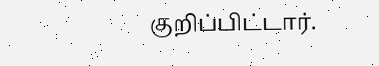குறிப்பிட்டார்.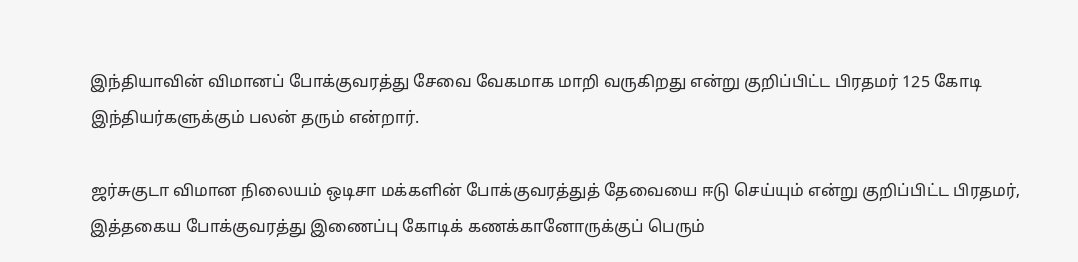இந்தியாவின் விமானப் போக்குவரத்து சேவை வேகமாக மாறி வருகிறது என்று குறிப்பிட்ட பிரதமர் 125 கோடி இந்தியர்களுக்கும் பலன் தரும் என்றார்.

ஜர்சுகுடா விமான நிலையம் ஒடிசா மக்களின் போக்குவரத்துத் தேவையை ஈடு செய்யும் என்று குறிப்பிட்ட பிரதமர், இத்தகைய போக்குவரத்து இணைப்பு கோடிக் கணக்கானோருக்குப் பெரும்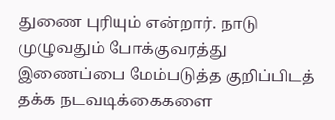துணை புரியும் என்றார். நாடு முழுவதும் போக்குவரத்து இணைப்பை மேம்படுத்த குறிப்பிடத் தக்க நடவடிக்கைகளை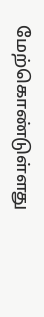மேற்கொண்டுள்ளது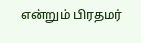என்றும் பிரதமர்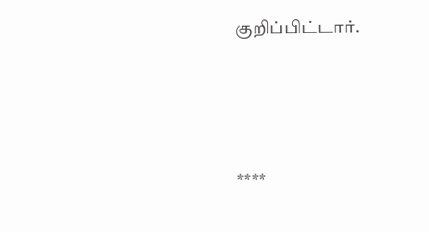குறிப்பிட்டார்.





****